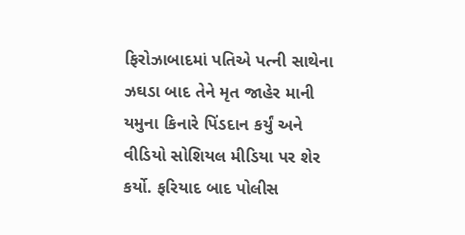ફિરોઝાબાદમાં પતિએ પત્ની સાથેના ઝઘડા બાદ તેને મૃત જાહેર માની યમુના કિનારે પિંડદાન કર્યું અને વીડિયો સોશિયલ મીડિયા પર શેર કર્યો. ફરિયાદ બાદ પોલીસ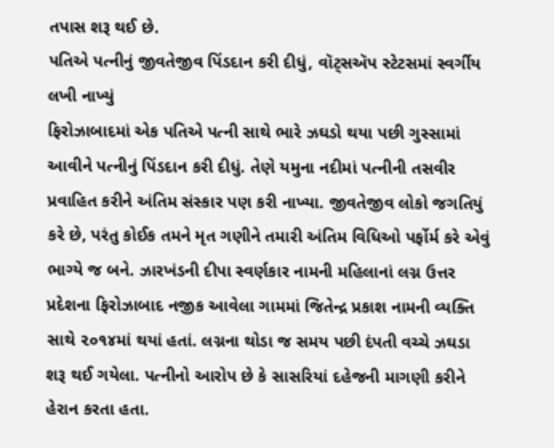તપાસ શરૂ થઈ છે.
પતિએ પત્નીનું જીવતેજીવ પિંડદાન કરી દીધું, વૉટ્સઍપ સ્ટેટસમાં સ્વર્ગીય લખી નાખ્યું
ફિરોઝાબાદમાં એક પતિએ પત્ની સાથે ભારે ઝઘડો થયા પછી ગુસ્સામાં આવીને પત્નીનું પિંડદાન કરી દીધું. તેણે યમુના નદીમાં પત્નીની તસવીર પ્રવાહિત કરીને અંતિમ સંસ્કાર પણ કરી નાખ્યા. જીવતેજીવ લોકો જગતિયું કરે છે, પરંતુ કોઈક તમને મૃત ગણીને તમારી અંતિમ વિધિઓ પર્ફોર્મ કરે એવું ભાગ્યે જ બને. ઝારખંડની દીપા સ્વર્ણકાર નામની મહિલાનાં લગ્ન ઉત્તર પ્રદેશના ફિરોઝાબાદ નજીક આવેલા ગામમાં જિતેન્દ્ર પ્રકાશ નામની વ્યક્તિ સાથે ૨૦૧૪માં થયાં હતાં. લગ્નના થોડા જ સમય પછી દંપતી વચ્ચે ઝઘડા શરૂ થઈ ગયેલા. પત્નીનો આરોપ છે કે સાસરિયાં દહેજની માગણી કરીને હેરાન કરતા હતા.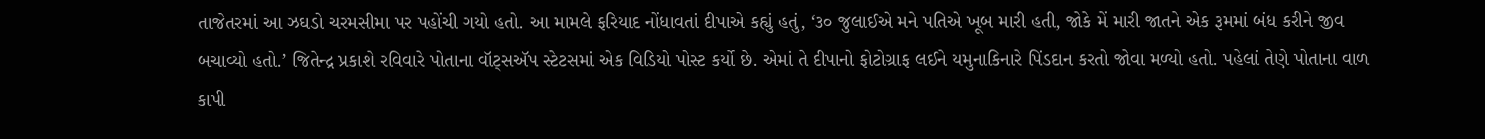તાજેતરમાં આ ઝઘડો ચરમસીમા પર પહોંચી ગયો હતો. આ મામલે ફરિયાદ નોંધાવતાં દીપાએ કહ્યું હતું, ‘૩૦ જુલાઈએ મને પતિએ ખૂબ મારી હતી, જોકે મેં મારી જાતને એક રૂમમાં બંધ કરીને જીવ બચાવ્યો હતો.’ જિતેન્દ્ર પ્રકાશે રવિવારે પોતાના વૉટ્સઍપ સ્ટેટસમાં એક વિડિયો પોસ્ટ કર્યો છે. એમાં તે દીપાનો ફોટોગ્રાફ લઈને યમુનાકિનારે પિંડદાન કરતો જોવા મળ્યો હતો. પહેલાં તેણે પોતાના વાળ કાપી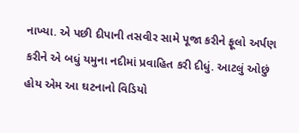નાખ્યા. એ પછી દીપાની તસવીર સામે પૂજા કરીને ફૂલો અર્પણ કરીને એ બધું યમુના નદીમાં પ્રવાહિત કરી દીધું. આટલું ઓછું હોય એમ આ ઘટનાનો વિડિયો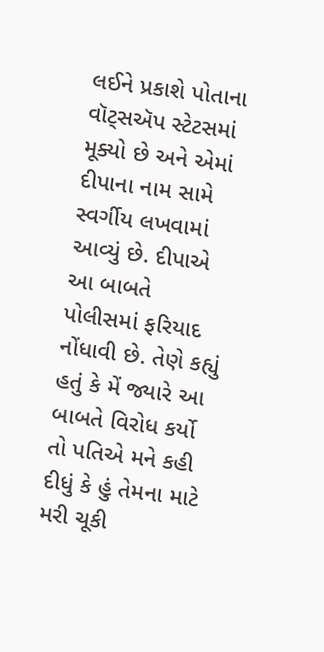લઈને પ્રકાશે પોતાના વૉટ્સઍપ સ્ટેટસમાં મૂક્યો છે અને એમાં દીપાના નામ સામે સ્વર્ગીય લખવામાં આવ્યું છે. દીપાએ આ બાબતે પોલીસમાં ફરિયાદ નોંધાવી છે. તેણે કહ્યું હતું કે મેં જ્યારે આ બાબતે વિરોધ કર્યો તો પતિએ મને કહી દીધું કે હું તેમના માટે મરી ચૂકી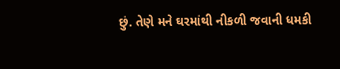છું. તેણે મને ઘરમાંથી નીકળી જવાની ધમકી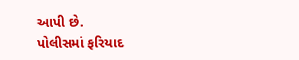આપી છે.
પોલીસમાં ફરિયાદ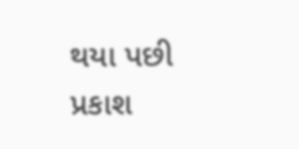થયા પછી પ્રકાશ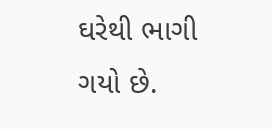ઘરેથી ભાગી ગયો છે.